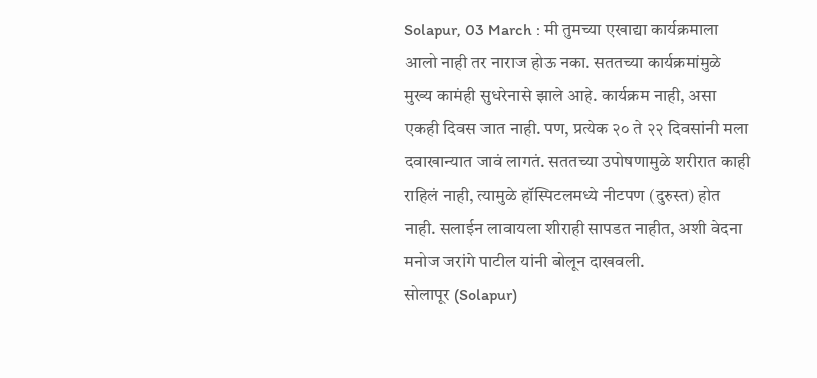Solapur, 03 March : मी तुमच्या एखाद्या कार्यक्रमाला आलो नाही तर नाराज होऊ नका. सततच्या कार्यक्रमांमुळे मुख्य कामंही सुधरेनासे झाले आहे. कार्यक्रम नाही, असा एकही दिवस जात नाही. पण, प्रत्येक २० ते २२ दिवसांनी मला दवाखान्यात जावं लागतं. सततच्या उपोषणामुळे शरीरात काही राहिलं नाही, त्यामुळे हॉस्पिटलमध्ये नीटपण (दुरुस्त) होत नाही. सलाईन लावायला शीराही सापडत नाहीत, अशी वेदना मनोज जरांगे पाटील यांनी बोलून दाखवली.
सोलापूर (Solapur)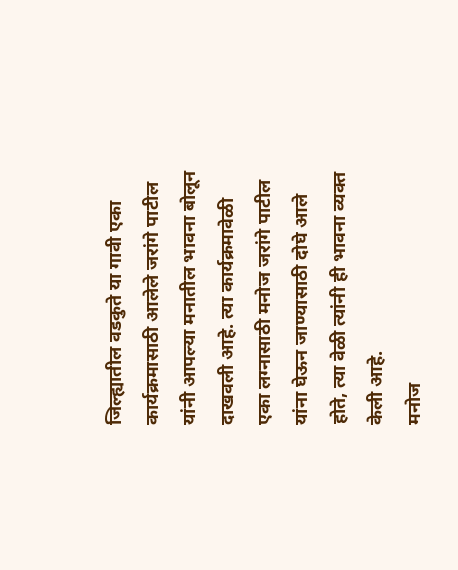जिल्ह्यातील वडकुते या गावी एका कार्यक्रमासाठी आलेले जरांगे पाटील यांनी आपल्या मनातील भावना बोलून दाखवली आहे. त्या कार्यक्रमावेळी एका लग्नासाठी मनोज जरांगे पाटील यांना घेऊन जाण्यासाठी दोघे आले होते, त्या वेळी त्यांनी ही भावना व्यक्त केली आहे.
मनोज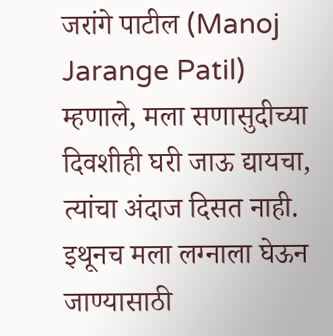जरांगे पाटील (Manoj Jarange Patil) म्हणाले, मला सणासुदीच्या दिवशीही घरी जाऊ द्यायचा, त्यांचा अंदाज दिसत नाही. इथूनच मला लग्नाला घेऊन जाण्यासाठी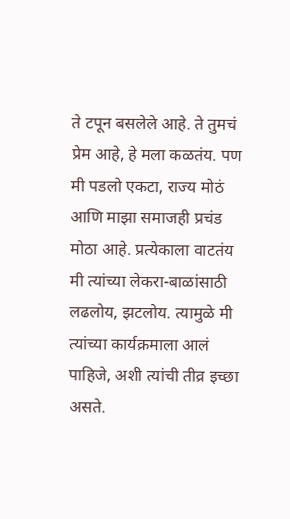ते टपून बसलेले आहे. ते तुमचं प्रेम आहे, हे मला कळतंय. पण मी पडलो एकटा, राज्य मोठं आणि माझा समाजही प्रचंड मोठा आहे. प्रत्येकाला वाटतंय मी त्यांच्या लेकरा-बाळांसाठी लढलोय, झटलोय. त्यामुळे मी त्यांच्या कार्यक्रमाला आलं पाहिजे, अशी त्यांची तीव्र इच्छा असते.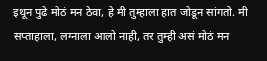इथून पुढे मोठं मन ठेवा, हे मी तुम्हाला हात जोडून सांगतो. मी सप्ताहाला, लग्नाला आलो नाही, तर तुम्ही असं मोठं मन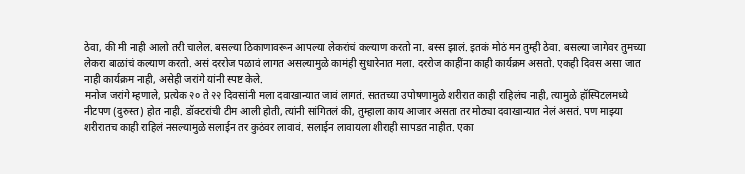ठेवा, की मी नाही आलो तरी चालेल. बसल्या ठिकाणावरून आपल्या लेकरांचं कल्याण करतो ना. बस्स झालं. इतकं मोठं मन तुम्ही ठेवा. बसल्या जागेवर तुमच्या लेकरा बाळांचं कल्याण करतो. असं दररोज पळावं लागत असल्यामुळे कामंही सुधारेनात मला. दररोज काहींना काही कार्यक्रम असतो. एकही दिवस असा जात नाही कार्यक्रम नाही, असेही जरांगे यांनी स्पष्ट केले.
मनोज जरांगे म्हणाले, प्रत्येक २० ते २२ दिवसांनी मला दवाखान्यात जावं लागतं. सततच्या उपोषणामुळे शरीरात काही राहिलंच नाही, त्यामुळे हॉस्पिटलमध्ये नीटपण (दुरुस्त) होत नाही. डॉक्टरांची टीम आली होती, त्यांनी सांगितलं की, तुम्हाला काय आजार असता तर मोठ्या दवाखान्यात नेलं असतं. पण माझ्या शरीरातच काही राहिलं नसल्यामुळे सलाईन तर कुठंवर लावावं. सलाईन लावायला शीराही सापडत नाहीत. एका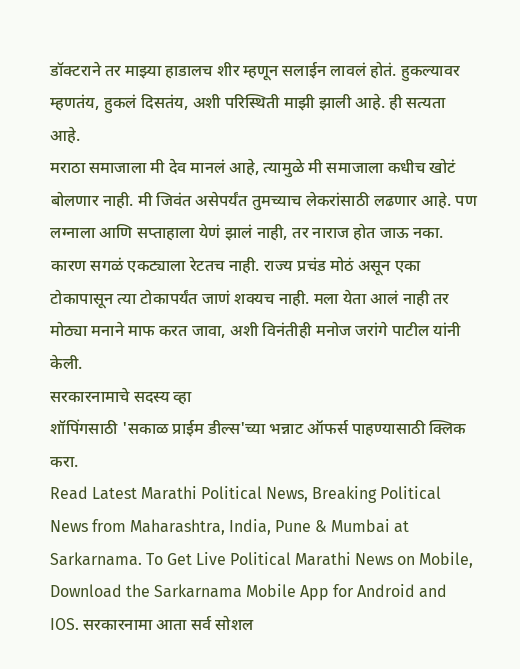डॉक्टराने तर माझ्या हाडालच शीर म्हणून सलाईन लावलं होतं. हुकल्यावर म्हणतंय, हुकलं दिसतंय, अशी परिस्थिती माझी झाली आहे. ही सत्यता आहे.
मराठा समाजाला मी देव मानलं आहे, त्यामुळे मी समाजाला कधीच खोटं बोलणार नाही. मी जिवंत असेपर्यंत तुमच्याच लेकरांसाठी लढणार आहे. पण लग्नाला आणि सप्ताहाला येणं झालं नाही, तर नाराज होत जाऊ नका. कारण सगळं एकट्याला रेटतच नाही. राज्य प्रचंड मोठं असून एका टोकापासून त्या टोकापर्यंत जाणं शक्यच नाही. मला येता आलं नाही तर मोठ्या मनाने माफ करत जावा, अशी विनंतीही मनोज जरांगे पाटील यांनी केली.
सरकारनामाचे सदस्य व्हा
शॉपिंगसाठी 'सकाळ प्राईम डील्स'च्या भन्नाट ऑफर्स पाहण्यासाठी क्लिक करा.
Read Latest Marathi Political News, Breaking Political News from Maharashtra, India, Pune & Mumbai at Sarkarnama. To Get Live Political Marathi News on Mobile, Download the Sarkarnama Mobile App for Android and IOS. सरकारनामा आता सर्व सोशल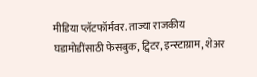मीडिया प्लॅटफॉर्मवर. ताज्या राजकीय घडामोडींसाठी फेसबुक, ट्विटर, इन्स्टाग्राम, शेअर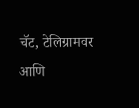चॅट, टेलिग्रामवर आणि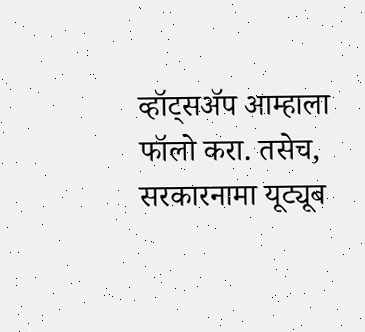व्हॉट्सॲप आम्हाला फॉलो करा. तसेच, सरकारनामा यूट्यूब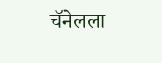चॅनेलला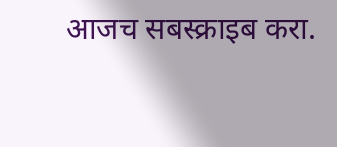आजच सबस्क्राइब करा.